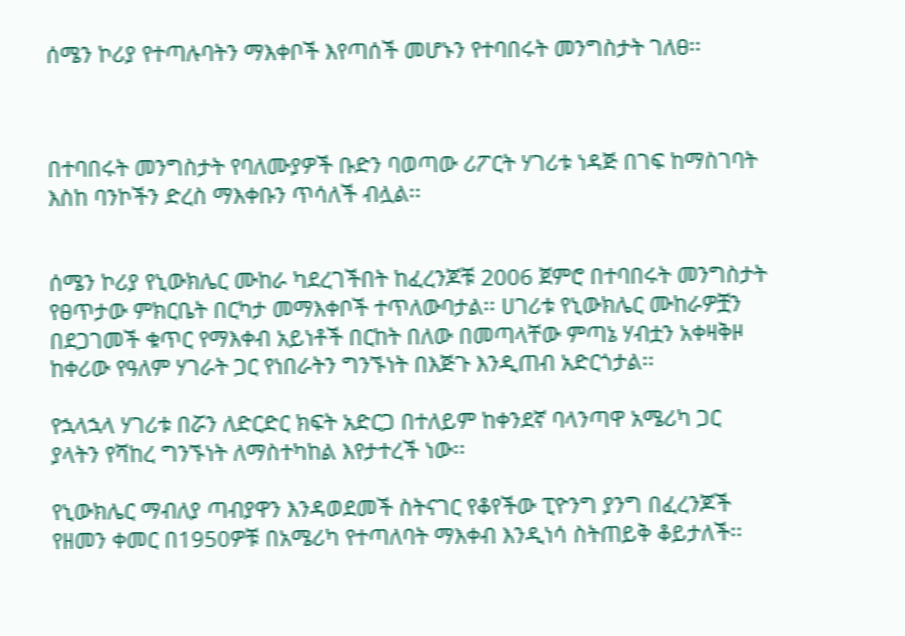ሰሜን ኮሪያ የተጣሉባትን ማእቀቦች እየጣሰች መሆኑን የተባበሩት መንግስታት ገለፀ፡፡



በተባበሩት መንግስታት የባለሙያዎች ቡድን ባወጣው ሪፖርት ሃገሪቱ ነዳጅ በገፍ ከማስገባት እስከ ባንኮችን ድረስ ማእቀቡን ጥሳለች ብሏል፡፡


ሰሜን ኮሪያ የኒውክሌር ሙከራ ካደረገችበት ከፈረንጆቹ 2006 ጀምሮ በተባበሩት መንግስታት የፀጥታው ምክርቤት በርካታ መማእቀቦች ተጥለውባታል፡፡ ሀገሪቱ የኒውክሌር ሙከራዎቿን በደጋገመች ቁጥር የማእቀብ አይነቶች በርከት በለው በመጣላቸው ምጣኔ ሃብቷን አቀዛቅዞ ከቀሪው የዓለም ሃገራት ጋር የነበራትን ግንኙነት በእጅጉ እንዲጠብ አድርጎታል፡፡

የኋላኋላ ሃገሪቱ በሯን ለድርድር ክፍት አድርጋ በተለይም ከቀንደኛ ባላንጣዋ አሜሪካ ጋር ያላትን የሻከረ ግንኙነት ለማስተካከል እየታተረች ነው፡፡

የኒውክሌር ማብለያ ጣብያዋን እንዳወደመች ስትናገር የቆየችው ፒዮንግ ያንግ በፈረንጆች የዘመን ቀመር በ1950ዎቹ በአሜሪካ የተጣለባት ማእቀብ እንዲነሳ ስትጠይቅ ቆይታለች፡፡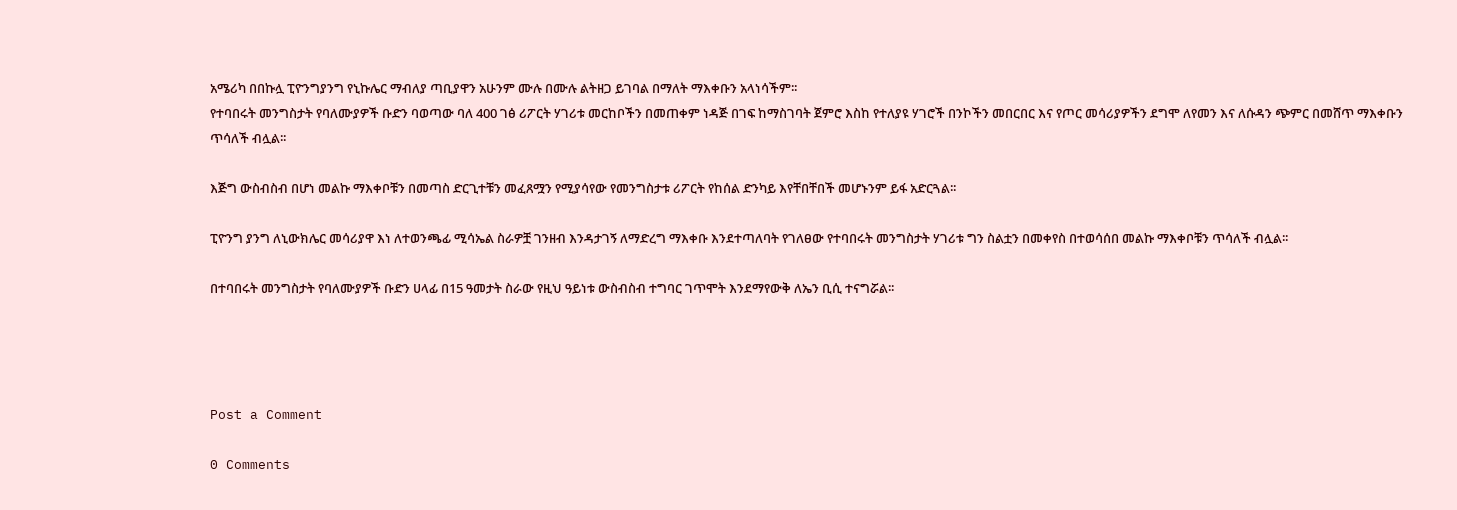አሜሪካ በበኩሏ ፒዮንግያንግ የኒኩሌር ማብለያ ጣቢያዋን አሁንም ሙሉ በሙሉ ልትዘጋ ይገባል በማለት ማእቀቡን አላነሳችም፡፡
የተባበሩት መንግስታት የባለሙያዎች ቡድን ባወጣው ባለ 400 ገፅ ሪፖርት ሃገሪቱ መርከቦችን በመጠቀም ነዳጅ በገፍ ከማስገባት ጀምሮ እስከ የተለያዩ ሃገሮች በንኮችን መበርበር እና የጦር መሳሪያዎችን ደግሞ ለየመን እና ለሱዳን ጭምር በመሸጥ ማእቀቡን ጥሳለች ብሏል፡፡

እጅግ ውስብስብ በሆነ መልኩ ማእቀቦቹን በመጣስ ድርጊተቹን መፈጸሟን የሚያሳየው የመንግስታቱ ሪፖርት የከሰል ድንካይ እየቸበቸበች መሆኑንም ይፋ አድርጓል፡፡

ፒዮንግ ያንግ ለኒውክሌር መሳሪያዋ እነ ለተወንጫፊ ሚሳኤል ስራዎቿ ገንዘብ እንዳታገኝ ለማድረግ ማእቀቡ እንደተጣለባት የገለፀው የተባበሩት መንግስታት ሃገሪቱ ግን ስልቷን በመቀየስ በተወሳሰበ መልኩ ማእቀቦቹን ጥሳለች ብሏል፡፡

በተባበሩት መንግስታት የባለሙያዎች ቡድን ሀላፊ በ15 ዓመታት ስራው የዚህ ዓይነቱ ውስብስብ ተግባር ገጥሞት እንደማየውቅ ለኤን ቢሲ ተናግሯል፡፡




Post a Comment

0 Comments